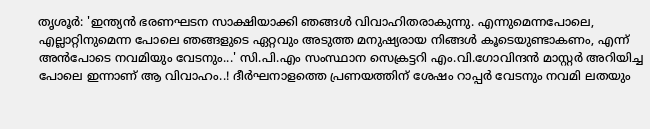തൃശൂർ: 'ഇന്ത്യൻ ഭരണഘടന സാക്ഷിയാക്കി ഞങ്ങൾ വിവാഹിതരാകുന്നു. എന്നുമെന്നപോലെ, എല്ലാറ്റിനുമെന്ന പോലെ ഞങ്ങളുടെ ഏറ്റവും അടുത്ത മനുഷ്യരായ നിങ്ങൾ കൂടെയുണ്ടാകണം, എന്ന് അൻപോടെ നവമിയും വേടനും...' സി.പി.എം സംസ്ഥാന സെക്രട്ടറി എം.വി.ഗോവിന്ദൻ മാസ്റ്റർ അറിയിച്ച പോലെ ഇന്നാണ് ആ വിവാഹം..! ദീർഘനാളത്തെ പ്രണയത്തിന് ശേഷം റാപ്പർ വേടനും നവമി ലതയും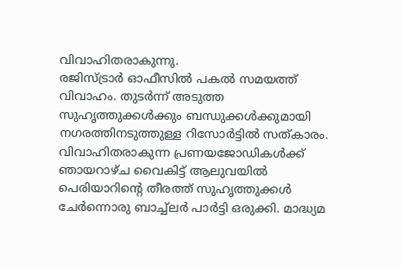വിവാഹിതരാകുന്നു.
രജിസ്ട്രാർ ഓഫീസിൽ പകൽ സമയത്ത് വിവാഹം. തുടർന്ന് അടുത്ത സുഹൃത്തുക്കൾക്കും ബന്ധുക്കൾക്കുമായി നഗരത്തിനടുത്തുള്ള റിസോർട്ടിൽ സത്കാരം. വിവാഹിതരാകുന്ന പ്രണയജോഡികൾക്ക് ഞായറാഴ്ച വൈകിട്ട് ആലുവയിൽ പെരിയാറിന്റെ തീരത്ത് സുഹൃത്തുക്കൾ ചേർന്നൊരു ബാച്ച്ലർ പാർട്ടി ഒരുക്കി. മാദ്ധ്യമ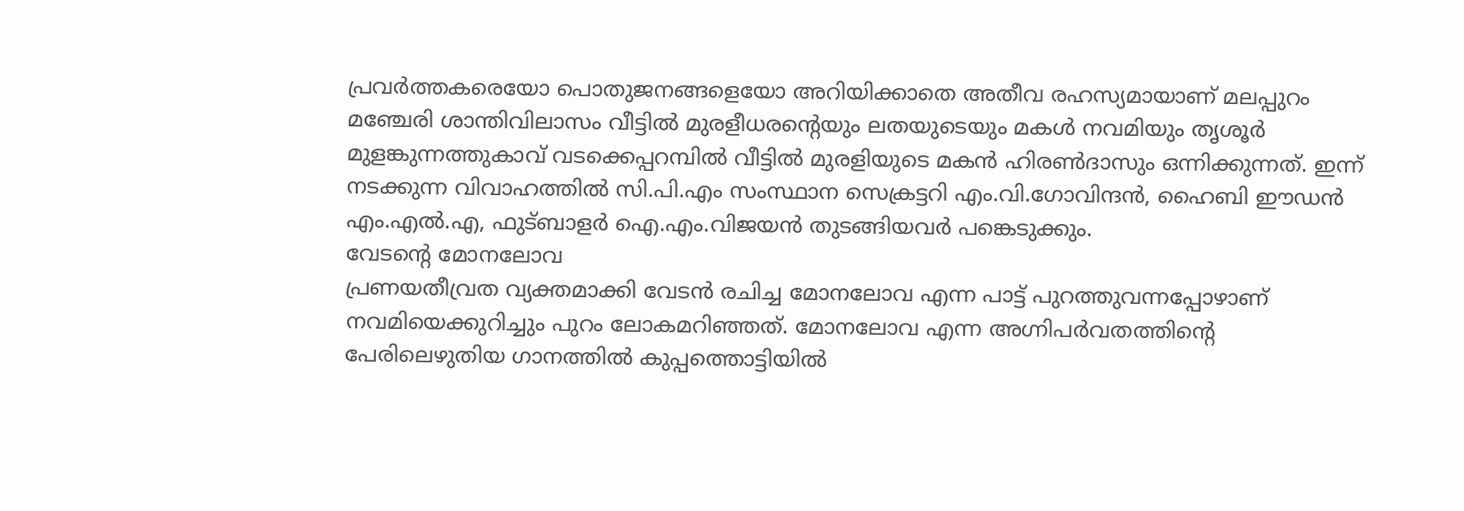പ്രവർത്തകരെയോ പൊതുജനങ്ങളെയോ അറിയിക്കാതെ അതീവ രഹസ്യമായാണ് മലപ്പുറം മഞ്ചേരി ശാന്തിവിലാസം വീട്ടിൽ മുരളീധരന്റെയും ലതയുടെയും മകൾ നവമിയും തൃശൂർ മുളങ്കുന്നത്തുകാവ് വടക്കെപ്പറമ്പിൽ വീട്ടിൽ മുരളിയുടെ മകൻ ഹിരൺദാസും ഒന്നിക്കുന്നത്. ഇന്ന് നടക്കുന്ന വിവാഹത്തിൽ സി.പി.എം സംസ്ഥാന സെക്രട്ടറി എം.വി.ഗോവിന്ദൻ, ഹൈബി ഈഡൻ എം.എൽ.എ, ഫുട്ബാളർ ഐ.എം.വിജയൻ തുടങ്ങിയവർ പങ്കെടുക്കും.
വേടന്റെ മോനലോവ
പ്രണയതീവ്രത വ്യക്തമാക്കി വേടൻ രചിച്ച മോനലോവ എന്ന പാട്ട് പുറത്തുവന്നപ്പോഴാണ് നവമിയെക്കുറിച്ചും പുറം ലോകമറിഞ്ഞത്. മോനലോവ എന്ന അഗ്നിപർവതത്തിന്റെ പേരിലെഴുതിയ ഗാനത്തിൽ കുപ്പത്തൊട്ടിയിൽ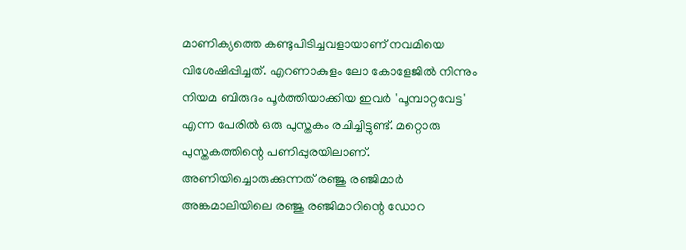മാണിക്യത്തെ കണ്ടുപിടിച്ചവളായാണ് നവമിയെ വിശേഷിപ്പിച്ചത്. എറണാകുളം ലോ കോളേജിൽ നിന്നും നിയമ ബിരുദം പൂർത്തിയാക്കിയ ഇവർ 'പൂമ്പാറ്റവേട്ട' എന്ന പേരിൽ ഒരു പുസ്തകം രചിച്ചിട്ടുണ്ട്. മറ്റൊരു പുസ്തകത്തിന്റെ പണിപ്പുരയിലാണ്.
അണിയിച്ചൊരുക്കുന്നത് രഞ്ജു രഞ്ജിമാർ
അങ്കമാലിയിലെ രഞ്ജു രഞ്ജിമാറിന്റെ ഡോറ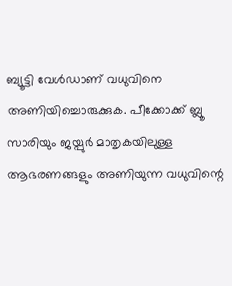ബ്യൂട്ടി വേൾഡാണ് വധുവിനെ അണിയിച്ചൊരുക്കുക. പീക്കോക്ക് ബ്ലൂ സാരിയും ജയ്പുർ മാതൃകയിലുള്ള ആഭരണങ്ങളും അണിയുന്ന വധുവിന്റെ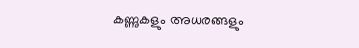കണ്ണുകളും അധരങ്ങളും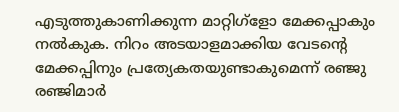എടുത്തുകാണിക്കുന്ന മാറ്റിഗ്ളോ മേക്കപ്പാകും നൽകുക. നിറം അടയാളമാക്കിയ വേടന്റെ മേക്കപ്പിനും പ്രത്യേകതയുണ്ടാകുമെന്ന് രഞ്ജു രഞ്ജിമാർ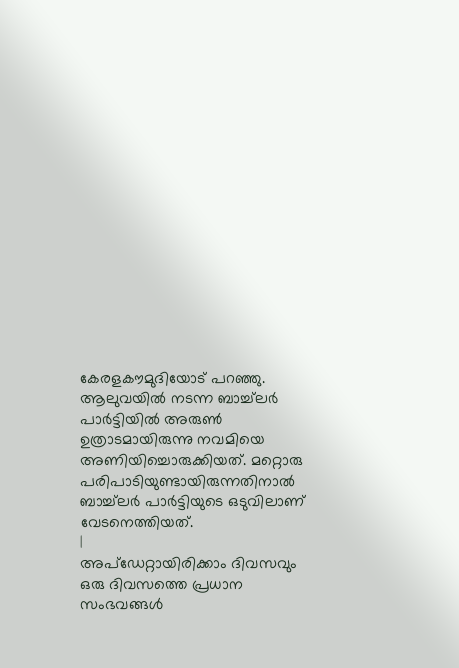കേരളകൗമുദിയോട് പറഞ്ഞു.
ആലുവയിൽ നടന്ന ബാച്ച്ലർ പാർട്ടിയിൽ അരുൺ ഉത്രാടമായിരുന്നു നവമിയെ അണിയിച്ചൊരുക്കിയത്. മറ്റൊരു പരിപാടിയുണ്ടായിരുന്നതിനാൽ ബാച്ച്ലർ പാർട്ടിയുടെ ഒടുവിലാണ് വേടനെത്തിയത്.
|
അപ്ഡേറ്റായിരിക്കാം ദിവസവും
ഒരു ദിവസത്തെ പ്രധാന സംഭവങ്ങൾ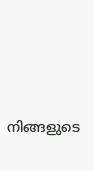നിങ്ങളുടെ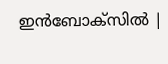ഇൻബോക്സിൽ |